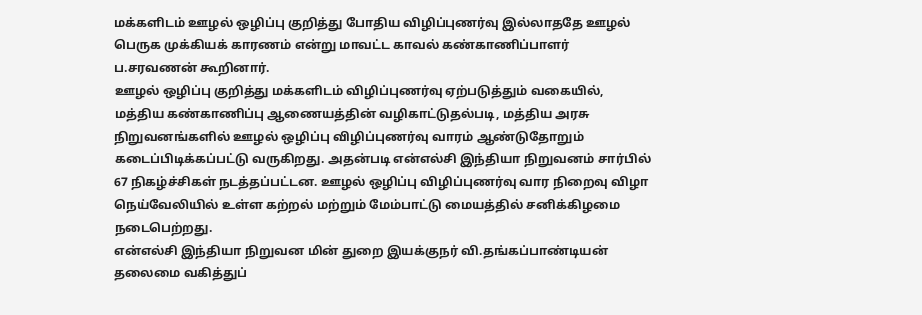மக்களிடம் ஊழல் ஒழிப்பு குறித்து போதிய விழிப்புணர்வு இல்லாததே ஊழல் பெருக முக்கியக் காரணம் என்று மாவட்ட காவல் கண்காணிப்பாளர் ப.சரவணன் கூறினார்.
ஊழல் ஒழிப்பு குறித்து மக்களிடம் விழிப்புணர்வு ஏற்படுத்தும் வகையில், மத்திய கண்காணிப்பு ஆணையத்தின் வழிகாட்டுதல்படி, மத்திய அரசு நிறுவனங்களில் ஊழல் ஒழிப்பு விழிப்புணர்வு வாரம் ஆண்டுதோறும் கடைப்பிடிக்கப்பட்டு வருகிறது. அதன்படி என்எல்சி இந்தியா நிறுவனம் சார்பில் 67 நிகழ்ச்சிகள் நடத்தப்பட்டன. ஊழல் ஒழிப்பு விழிப்புணர்வு வார நிறைவு விழா நெய்வேலியில் உள்ள கற்றல் மற்றும் மேம்பாட்டு மையத்தில் சனிக்கிழமை நடைபெற்றது.
என்எல்சி இந்தியா நிறுவன மின் துறை இயக்குநர் வி.தங்கப்பாண்டியன் தலைமை வகித்துப்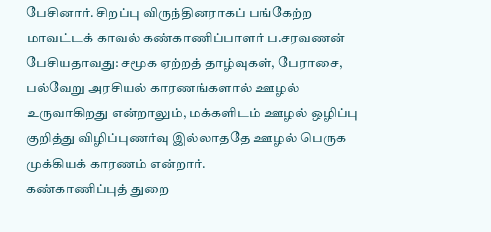பேசினார். சிறப்பு விருந்தினராகப் பங்கேற்ற மாவட்டக் காவல் கண்காணிப்பாளர் ப.சரவணன் பேசியதாவது: சமூக ஏற்றத் தாழ்வுகள், பேராசை, பல்வேறு அரசியல் காரணங்களால் ஊழல் உருவாகிறது என்றாலும், மக்களிடம் ஊழல் ஒழிப்பு குறித்து விழிப்புணர்வு இல்லாததே ஊழல் பெருக முக்கியக் காரணம் என்றார்.
கண்காணிப்புத் துறை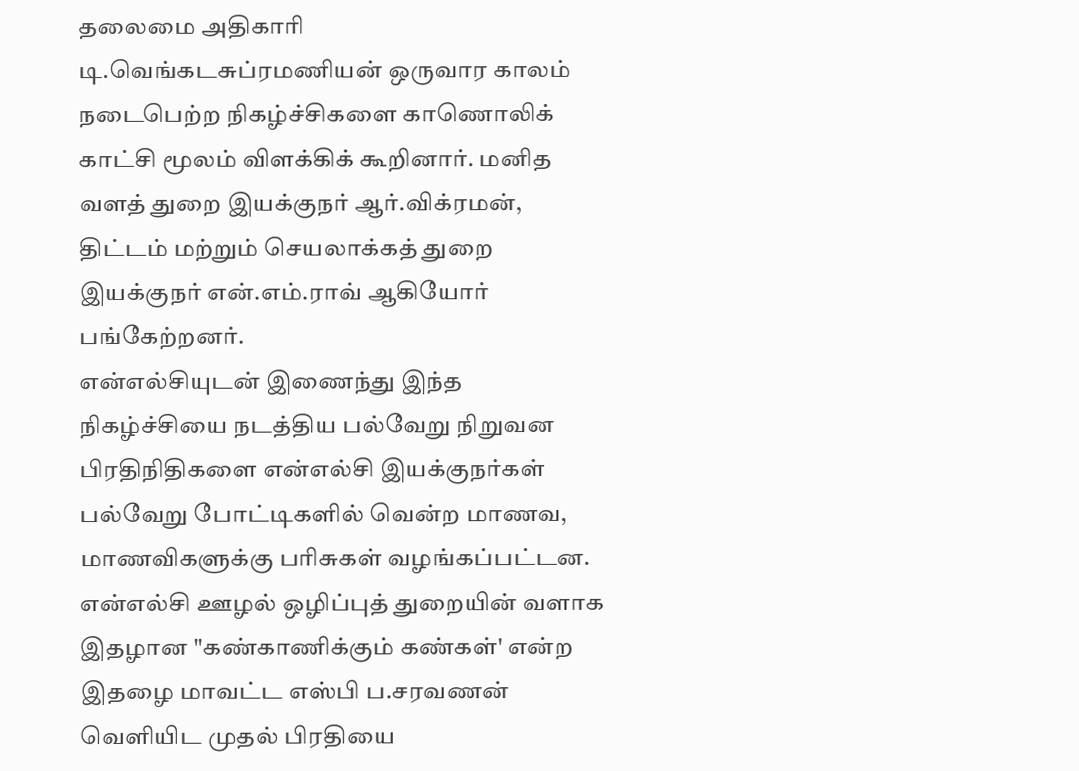தலைமை அதிகாரி டி.வெங்கடசுப்ரமணியன் ஒருவார காலம் நடைபெற்ற நிகழ்ச்சிகளை காணொலிக் காட்சி மூலம் விளக்கிக் கூறினார். மனித வளத் துறை இயக்குநர் ஆர்.விக்ரமன், திட்டம் மற்றும் செயலாக்கத் துறை இயக்குநர் என்.எம்.ராவ் ஆகியோர் பங்கேற்றனர்.
என்எல்சியுடன் இணைந்து இந்த நிகழ்ச்சியை நடத்திய பல்வேறு நிறுவன பிரதிநிதிகளை என்எல்சி இயக்குநர்கள் பல்வேறு போட்டிகளில் வென்ற மாணவ, மாணவிகளுக்கு பரிசுகள் வழங்கப்பட்டன. என்எல்சி ஊழல் ஒழிப்புத் துறையின் வளாக இதழான "கண்காணிக்கும் கண்கள்' என்ற இதழை மாவட்ட எஸ்பி ப.சரவணன் வெளியிட முதல் பிரதியை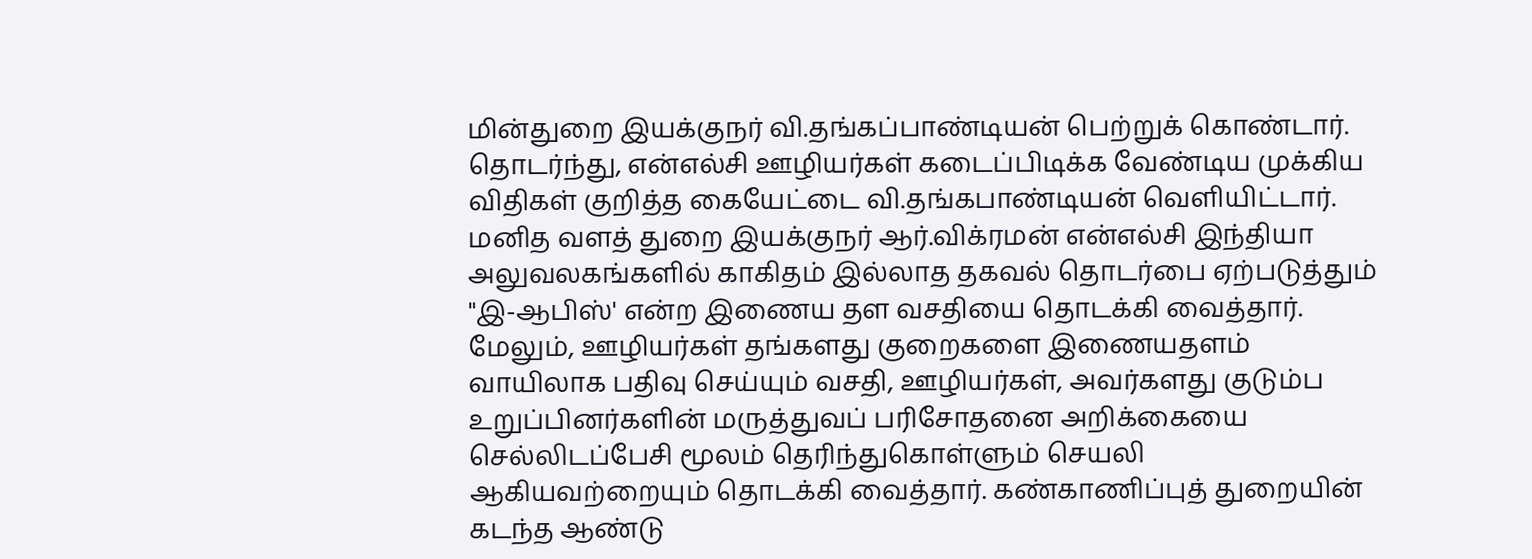மின்துறை இயக்குநர் வி.தங்கப்பாண்டியன் பெற்றுக் கொண்டார். தொடர்ந்து, என்எல்சி ஊழியர்கள் கடைப்பிடிக்க வேண்டிய முக்கிய விதிகள் குறித்த கையேட்டை வி.தங்கபாண்டியன் வெளியிட்டார்.
மனித வளத் துறை இயக்குநர் ஆர்.விக்ரமன் என்எல்சி இந்தியா அலுவலகங்களில் காகிதம் இல்லாத தகவல் தொடர்பை ஏற்படுத்தும் "இ-ஆபிஸ்' என்ற இணைய தள வசதியை தொடக்கி வைத்தார். மேலும், ஊழியர்கள் தங்களது குறைகளை இணையதளம் வாயிலாக பதிவு செய்யும் வசதி, ஊழியர்கள், அவர்களது குடும்ப உறுப்பினர்களின் மருத்துவப் பரிசோதனை அறிக்கையை செல்லிடப்பேசி மூலம் தெரிந்துகொள்ளும் செயலி ஆகியவற்றையும் தொடக்கி வைத்தார். கண்காணிப்புத் துறையின் கடந்த ஆண்டு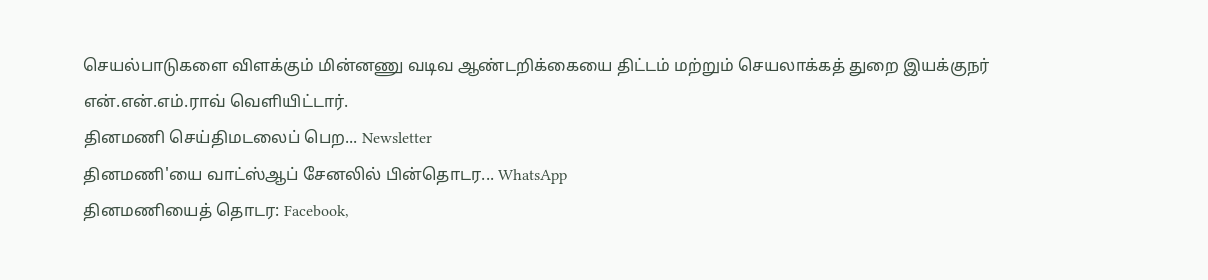செயல்பாடுகளை விளக்கும் மின்னணு வடிவ ஆண்டறிக்கையை திட்டம் மற்றும் செயலாக்கத் துறை இயக்குநர் என்.என்.எம்.ராவ் வெளியிட்டார்.
தினமணி செய்திமடலைப் பெற... Newsletter
தினமணி'யை வாட்ஸ்ஆப் சேனலில் பின்தொடர... WhatsApp
தினமணியைத் தொடர: Facebook,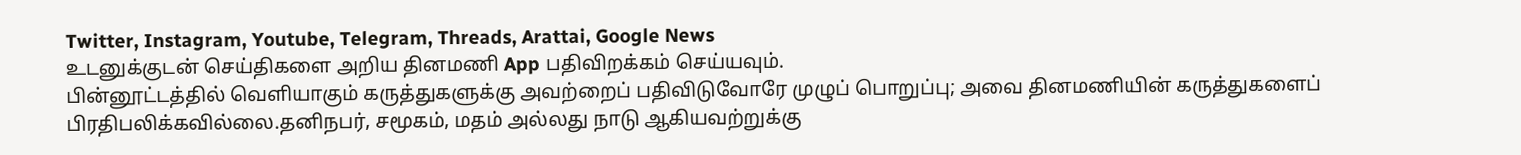Twitter, Instagram, Youtube, Telegram, Threads, Arattai, Google News
உடனுக்குடன் செய்திகளை அறிய தினமணி App பதிவிறக்கம் செய்யவும்.
பின்னூட்டத்தில் வெளியாகும் கருத்துகளுக்கு அவற்றைப் பதிவிடுவோரே முழுப் பொறுப்பு; அவை தினமணியின் கருத்துகளைப் பிரதிபலிக்கவில்லை.தனிநபர், சமூகம், மதம் அல்லது நாடு ஆகியவற்றுக்கு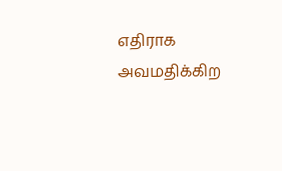எதிராக அவமதிக்கிற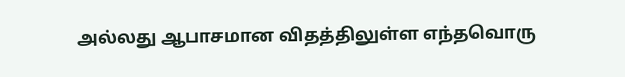அல்லது ஆபாசமான விதத்திலுள்ள எந்தவொரு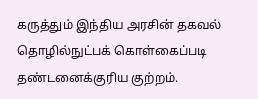கருத்தும் இந்திய அரசின் தகவல் தொழில்நுட்பக் கொள்கைப்படி தண்டனைக்குரிய குற்றம்.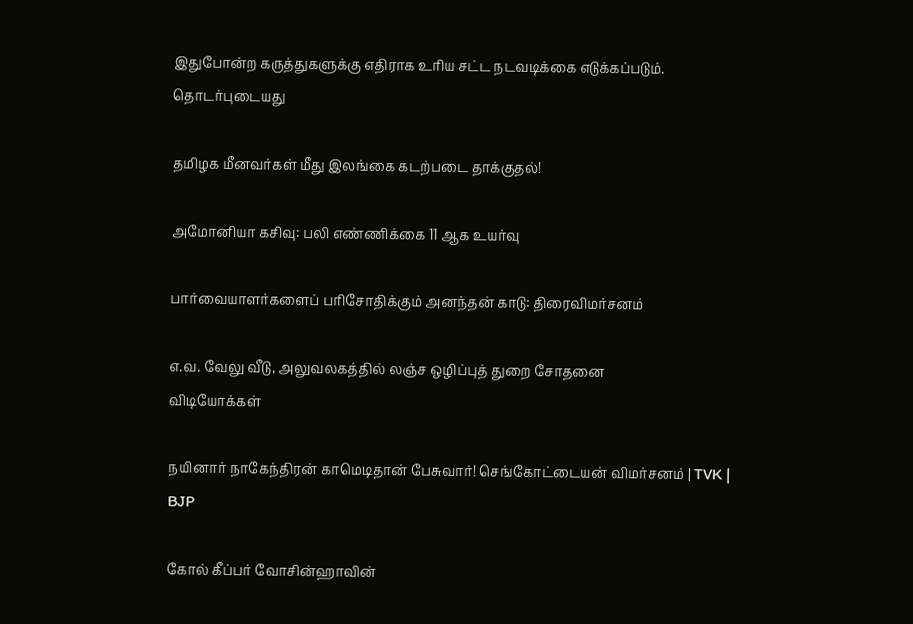இதுபோன்ற கருத்துகளுக்கு எதிராக உரிய சட்ட நடவடிக்கை எடுக்கப்படும்.
தொடர்புடையது

தமிழக மீனவர்கள் மீது இலங்கை கடற்படை தாக்குதல்!

அமோனியா கசிவு: பலி எண்ணிக்கை 11 ஆக உயர்வு

பார்வையாளர்களைப் பரிசோதிக்கும் அனந்தன் காடு: திரைவிமர்சனம்

எ.வ. வேலு வீடு, அலுவலகத்தில் லஞ்ச ஒழிப்புத் துறை சோதனை
விடியோக்கள்

நயினார் நாகேந்திரன் காமெடிதான் பேசுவார்! செங்கோட்டையன் விமர்சனம் | TVK | BJP

கோல் கீப்பர் வோசின்ஹாவின்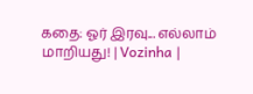கதை: ஓர் இரவு... எல்லாம் மாறியது! | Vozinha |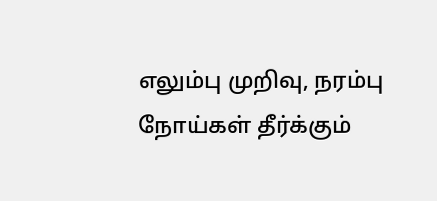எலும்பு முறிவு, நரம்பு நோய்கள் தீர்க்கும்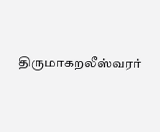திருமாகறலீஸ்வரர்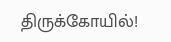திருக்கோயில்!